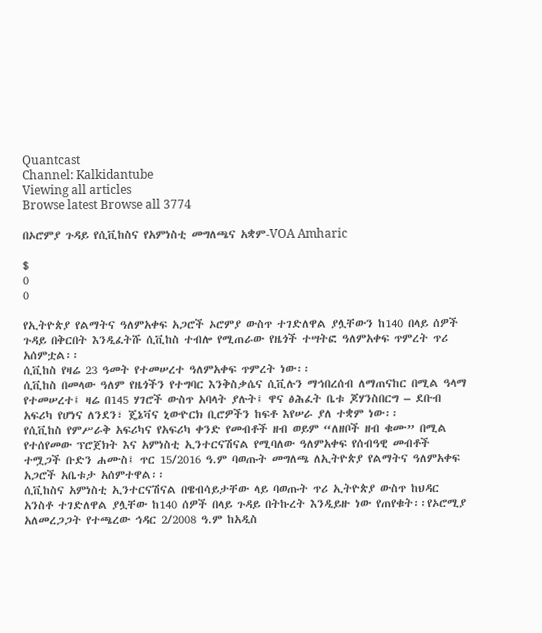Quantcast
Channel: Kalkidantube
Viewing all articles
Browse latest Browse all 3774

በኦሮምያ ጉዳይ የሲቪከስና የአምነስቲ መግለጫና አቋም-VOA Amharic

$
0
0

የኢትዮጵያ የልማትና ዓለምአቀፍ አጋሮች ኦሮምያ ውስጥ ተገድለዋል ያሏቸውን ከ140 በላይ ሰዎች ጉዳይ በቅርበት እንዲፈትሹ ሲቪከስ ተብሎ የሚጠራው የዜጎች ተሣትፎ ዓለምአቀፍ ጥምረት ጥሪ አሰምቷል፡፡
ሲቪከስ የዛሬ 23 ዓመት የተመሠረተ ዓለምአቀፍ ጥምረት ነው፡፡
ሲቪከስ በመላው ዓለም የዜጎችን የተግባር እንቅስቃሴና ሲቪሉን ማኅበረሰብ ለማጠናከር በሚል ዓላማ የተመሠረተ፤ ዛሬ በ145 ሃገሮች ውስጥ አባላት ያሉት፤ ዋና ፅሕፈት ቤቱ ጆሃንስበርግ – ደቡብ አፍሪካ የሆነና ለንደን፣ ጄኔቫና ኒውዮርክ ቢሮዎችን ከፍቶ እየሠራ ያለ ተቋም ነው፡፡
የሲቪከስ የምሥራቅ አፍሪካና የአፍሪካ ቀንድ የመብቶች ዘብ ወይም “ለዘቦች ዘብ ቁሙ” በሚል የተሰየመው ፕሮጀክት እና አምነስቲ ኢንተርናሽናል የሚባለው ዓለምአቀፍ የሰብዓዊ መብቶች ተሟጋች ቡድን ሐሙስ፤ ጥር 15/2016 ዓ.ም ባወጡት መግለጫ ለኢትዮጵያ የልማትና ዓለምአቀፍ አጋሮች አቤቱታ አሰምተዋል፡፡
ሲቪከስና አምነስቲ ኢንተርናሽናል በዌብሳይታቸው ላይ ባወጡት ጥሪ ኢትዮጵያ ውስጥ ከህዳር አንስቶ ተገድለዋል ያሏቸው ከ140 ሰዎች በላይ ጉዳይ በትኩረት እንዲይዙ ነው የጠየቁት፡፡የኦሮሚያ አለመረጋጋት የተጫረው ኅዳር 2/2008 ዓ.ም ከአዲስ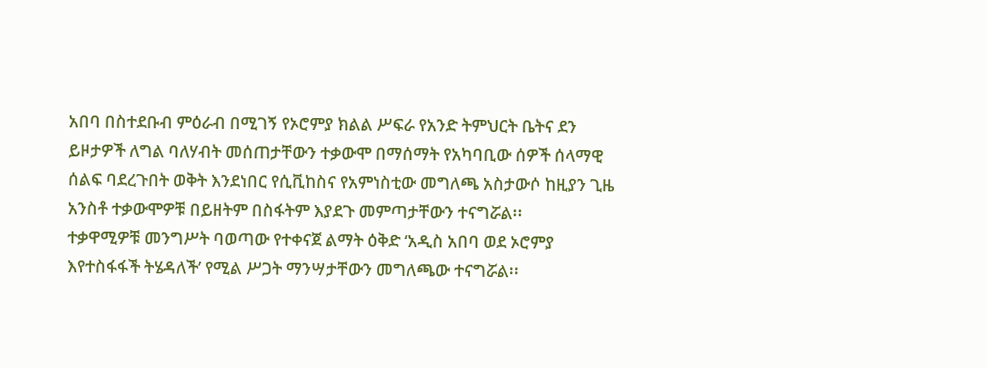አበባ በስተደቡብ ምዕራብ በሚገኝ የኦሮምያ ክልል ሥፍራ የአንድ ትምህርት ቤትና ደን ይዞታዎች ለግል ባለሃብት መሰጠታቸውን ተቃውሞ በማሰማት የአካባቢው ሰዎች ሰላማዊ ሰልፍ ባደረጉበት ወቅት እንደነበር የሲቪከስና የአምነስቲው መግለጫ አስታውሶ ከዚያን ጊዜ አንስቶ ተቃውሞዎቹ በይዘትም በስፋትም እያደጉ መምጣታቸውን ተናግሯል፡፡
ተቃዋሚዎቹ መንግሥት ባወጣው የተቀናጀ ልማት ዕቅድ ‘አዲስ አበባ ወደ ኦሮምያ እየተስፋፋች ትሄዳለች’ የሚል ሥጋት ማንሣታቸውን መግለጫው ተናግሯል፡፡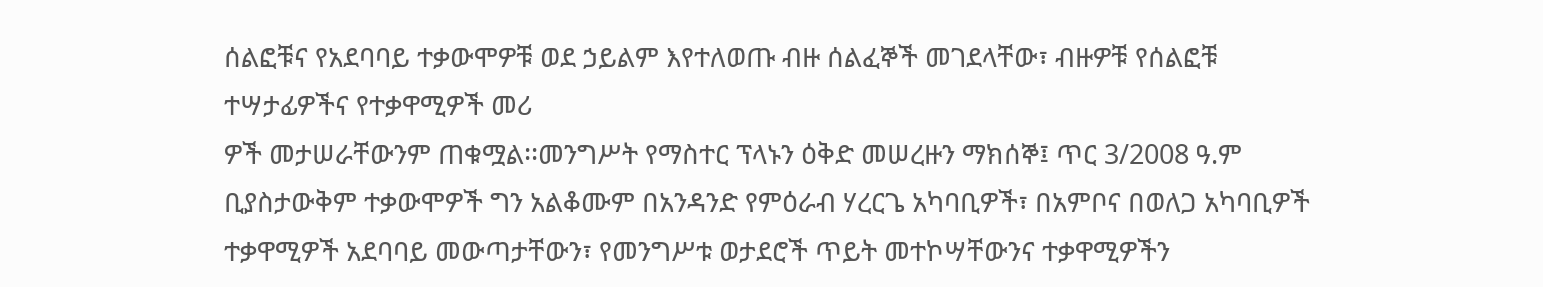ሰልፎቹና የአደባባይ ተቃውሞዎቹ ወደ ኃይልም እየተለወጡ ብዙ ሰልፈኞች መገደላቸው፣ ብዙዎቹ የሰልፎቹ ተሣታፊዎችና የተቃዋሚዎች መሪ
ዎች መታሠራቸውንም ጠቁሟል፡፡መንግሥት የማስተር ፕላኑን ዕቅድ መሠረዙን ማክሰኞ፤ ጥር 3/2008 ዓ.ም ቢያስታውቅም ተቃውሞዎች ግን አልቆሙም በአንዳንድ የምዕራብ ሃረርጌ አካባቢዎች፣ በአምቦና በወለጋ አካባቢዎች ተቃዋሚዎች አደባባይ መውጣታቸውን፣ የመንግሥቱ ወታደሮች ጥይት መተኮሣቸውንና ተቃዋሚዎችን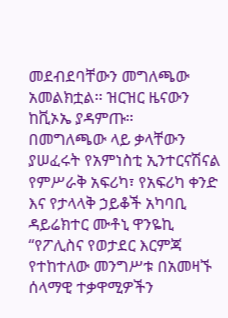መደብደባቸውን መግለጫው አመልክቷል፡፡ ዝርዝር ዜናውን ከቪኦኤ ያዳምጡ።
በመግለጫው ላይ ቃላቸውን ያሠፈሩት የአምነስቲ ኢንተርናሽናል የምሥራቅ አፍሪካ፣ የአፍሪካ ቀንድ እና የታላላቅ ኃይቆች አካባቢ ዳይሬክተር ሙቶኒ ዋንዬኪ “የፖሊስና የወታደር እርምጃ የተከተለው መንግሥቱ በአመዛኙ ሰላማዊ ተቃዋሚዎችን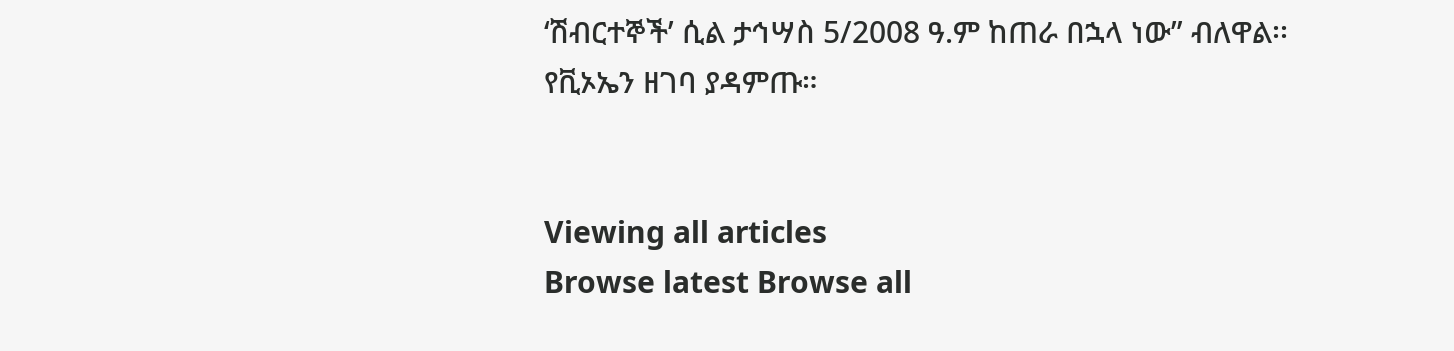‘ሽብርተኞች’ ሲል ታኅሣስ 5/2008 ዓ.ም ከጠራ በኋላ ነው” ብለዋል፡፡
የቪኦኤን ዘገባ ያዳምጡ።


Viewing all articles
Browse latest Browse all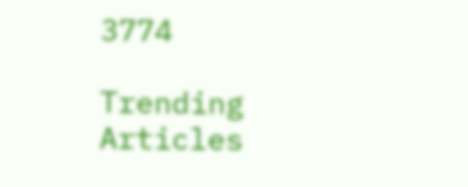3774

Trending Articles